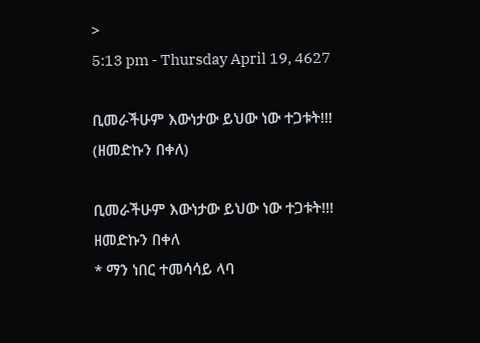>
5:13 pm - Thursday April 19, 4627

ቢመራችሁም እውነታው ይህው ነው ተጋቱት!!! (ዘመድኩን በቀለ)

ቢመራችሁም እውነታው ይህው ነው ተጋቱት!!!
ዘመድኩን በቀለ
* ማን ነበር ተመሳሳይ ላባ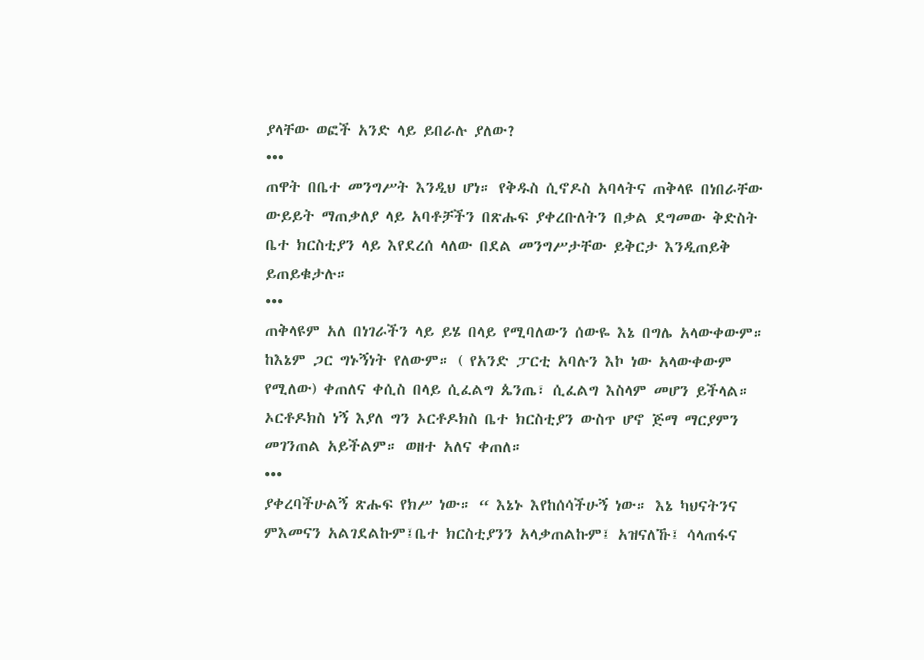ያላቸው ወፎች አንድ ላይ ይበራሉ ያለው?
•••
ጠዋት በቤተ መንግሥት እንዲህ ሆነ። የቅዱስ ሲኖዶስ አባላትና ጠቅላዩ በነበራቸው ውይይት ማጠቃለያ ላይ አባቶቻችን በጽሑፍ ያቀረቡለትን በቃል ደግመው ቅድስት ቤተ ክርስቲያን ላይ እየደረሰ ላለው በደል መንግሥታቸው ይቅርታ እንዲጠይቅ ይጠይቁታሉ።
•••
ጠቅላዩም አለ በነገራችን ላይ ይሄ በላይ የሚባለውን ሰውዬ እኔ በግሌ አላውቀውም። ከእኔም ጋር ግኑኝነት የለውም። ( የአንድ ፓርቲ አባሉን እኮ ነው አላውቀውም የሚለው) ቀጠለና ቀሲስ በላይ ሲፈልግ ጴንጤ፣ ሲፈልግ እስላም መሆን ይችላል። ኦርቶዶክስ ነኝ እያለ ግን ኦርቶዶክስ ቤተ ክርስቲያን ውስጥ ሆኖ ጅማ ማርያምን መገንጠል አይችልም። ወዘተ አለና ቀጠለ።
•••
ያቀረባችሁልኝ ጽሑፍ የክሥ ነው። “ እኔኑ እየከሰሳችሁኝ ነው። እኔ ካህናትንና ምእመናን አልገደልኩም፤ቤተ ክርስቲያንን አላቃጠልኩም፤ አዝናለኹ፤ ሳላጠፋና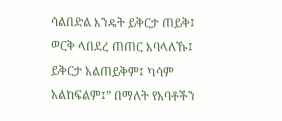ሳልበድል እንዴት ይቅርታ ጠይቅ፤ ወርቅ ላበደረ ጠጠር እባላለኹ፤ ይቅርታ አልጠይቅም፤ ካሳም አልከፍልም፤” በማለት የአባቶችን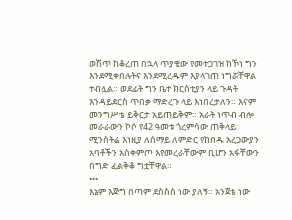ወሽጥ ከቆረጠ በኋላ ጥያቄው የመተጋገዝ ከኾነ ግን  እንደሚቀበሉትና እንደሚረዱም እያላገጠ ነግሯቸዋል ተብሏል። ወደፊት ግን ቤተ ክርስቲያን ላይ ጉዳት እንዳይደርስ ጥበቃ ማድረጉ ላይ እነበረታለን። እናም መንግሥቴ ይቅርታ አይጠይቅም። አራት ነጥብ ብሎ መራራውን ኮሶ የ42 ዓመቱ ጎረምሳው ጠቅላይ ሚንስትሬ እነዚያ ለሰማይ ለምድር የከበዱ አረጋውያን አባቶችን አስቀምጦ እየመረራቸውም ቢሆን አፋቸውን በግድ ፈልቅቆ ግቷቸዋል።
•••
እኔም እጅግ በጣም ደስስስ ነው ያለኝ። አንጀቴ ነው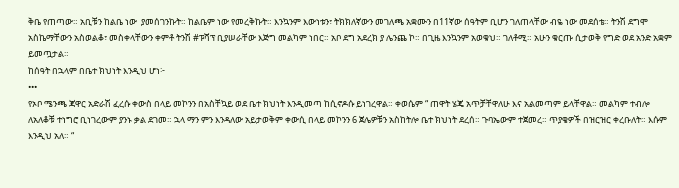ቅቤ የጠጣው። አቢቹን ከልቤ ነው  ያመሰገንኩት። ከልቤም ነው የመረቅኩት። እንኳንም እውነቱን፣ ትክክለኛውን መገለጫ አቋሙን በ11ኛው ሰዓትም ቢሆን ገለጠላቸው ብዬ ነው መደሰቴ። ትንሽ ደግሞ አስኬማቸውን አስወልቆ፣ መስቀላቸውን ቀምቶ ትንሽ #ፑሻፕ ቢያሠራቸው እጅግ መልካም ነበር። አቦ ደግ አደረክ ያ ሌንጨ ኮ። በጊዜ እንኳንም አወቁህ። ገለቶሚ። አሁን ቁርጡ ሲታወቅ የግድ ወደ አንድ አቋም ይመጧታል።
ከሰዓት በኋላም በቤተ ክህነት እንዲህ ሆነ፦
•••
የኦቦ ሜንጫ ጃዋር አድራሽ ፈረሱ ቀውስ በላይ መኮንን በአስቸኳይ ወደ ቤተ ክህነት እንዲመጣ ከሲኖዶሱ ይነገረዋል። ቀወሴም “ ጠዋት ሄጄ አጥቻቸዋለሁ እና አልመጣም ይላቸዋል። መልካም ተብሎ ለአለቆቹ ተነግሮ ቢነገረውም ያንኑ ቃል ደገመ። ኋላ ማን ምን እንዳለው አይታወቅም ቀውሲ በላይ መኮንን 6 ጀሌዎቹን አስከትሎ ቤተ ክህነት ደረሰ። ጉባኤውም ተጀመረ። ጥያቄዎች በዝርዝር ቀረቡለት። እሱም እንዲህ አለ። “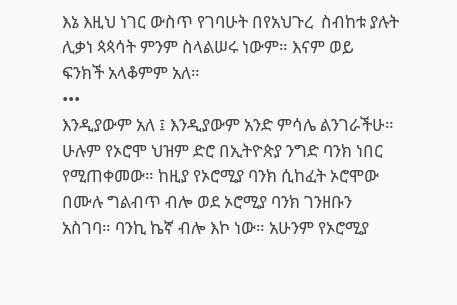እኔ እዚህ ነገር ውስጥ የገባሁት በየአህጉረ  ስብከቱ ያሉት ሊቃነ ጳጳሳት ምንም ስላልሠሩ ነውም። እናም ወይ ፍንክች አላቆምም አለ።
•••
እንዲያውም አለ ፤ እንዲያውም አንድ ምሳሌ ልንገራችሁ። ሁሉም የኦሮሞ ህዝም ድሮ በኢትዮጵያ ንግድ ባንክ ነበር የሚጠቀመው። ከዚያ የኦሮሚያ ባንክ ሲከፈት ኦሮሞው በሙሉ ግልብጥ ብሎ ወደ ኦሮሚያ ባንክ ገንዘቡን አስገባ። ባንኪ ኬኛ ብሎ እኮ ነው። አሁንም የኦሮሚያ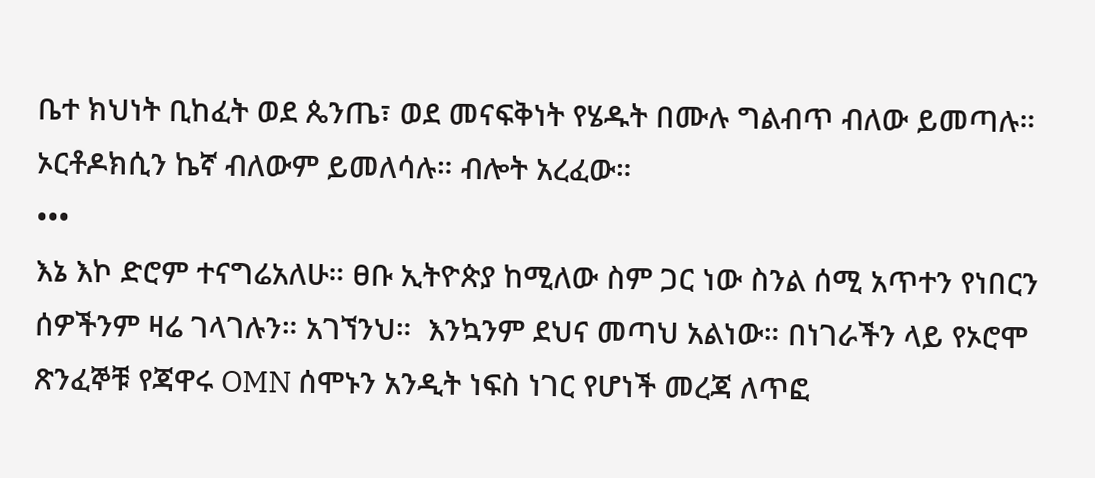ቤተ ክህነት ቢከፈት ወደ ጴንጤ፣ ወደ መናፍቅነት የሄዱት በሙሉ ግልብጥ ብለው ይመጣሉ። ኦርቶዶክሲን ኬኛ ብለውም ይመለሳሉ። ብሎት አረፈው።
•••
እኔ እኮ ድሮም ተናግሬአለሁ። ፀቡ ኢትዮጵያ ከሚለው ስም ጋር ነው ስንል ሰሚ አጥተን የነበርን ሰዎችንም ዛሬ ገላገሉን። አገኘንህ።  እንኳንም ደህና መጣህ አልነው። በነገራችን ላይ የኦሮሞ ጽንፈኞቹ የጃዋሩ OMN ሰሞኑን አንዲት ነፍስ ነገር የሆነች መረጃ ለጥፎ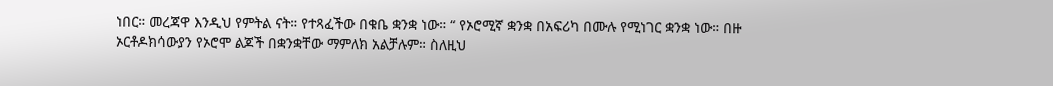ነበር። መረጃዋ እንዲህ የምትል ናት። የተጻፈችው በቁቤ ቋንቋ ነው። “ የኦሮሚኛ ቋንቋ በአፍሪካ በሙሉ የሚነገር ቋንቋ ነው። በዙ ኦርቶዶክሳውያን የኦሮሞ ልጆች በቋንቋቸው ማምለክ አልቻሉም። ስለዚህ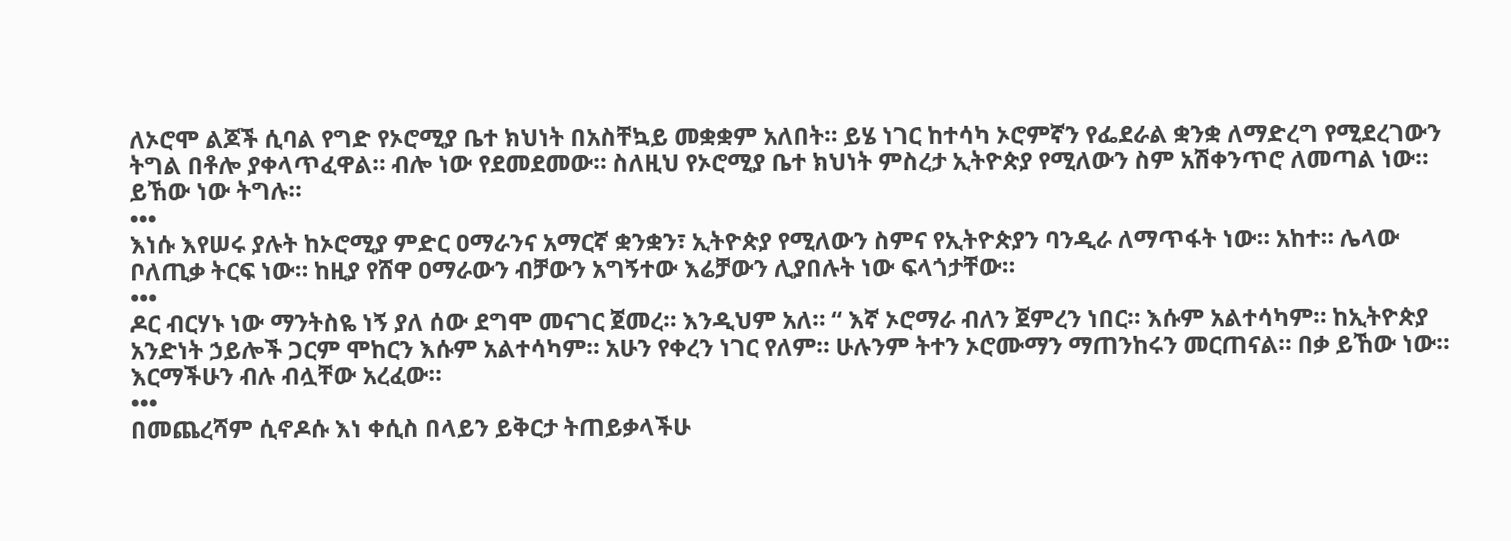ለኦሮሞ ልጆች ሲባል የግድ የኦሮሚያ ቤተ ክህነት በአስቸኳይ መቋቋም አለበት። ይሄ ነገር ከተሳካ ኦሮምኛን የፌደራል ቋንቋ ለማድረግ የሚደረገውን ትግል በቶሎ ያቀላጥፈዋል። ብሎ ነው የደመደመው። ስለዚህ የኦሮሚያ ቤተ ክህነት ምስረታ ኢትዮጵያ የሚለውን ስም አሽቀንጥሮ ለመጣል ነው። ይኸው ነው ትግሉ።
•••
እነሱ እየሠሩ ያሉት ከኦሮሚያ ምድር ዐማራንና አማርኛ ቋንቋን፣ ኢትዮጵያ የሚለውን ስምና የኢትዮጵያን ባንዲራ ለማጥፋት ነው። አከተ። ሌላው ቦለጢቃ ትርፍ ነው። ከዚያ የሸዋ ዐማራውን ብቻውን አግኝተው እሬቻውን ሊያበሉት ነው ፍላጎታቸው።
•••
ዶር ብርሃኑ ነው ማንትስዬ ነኝ ያለ ሰው ደግሞ መናገር ጀመረ። እንዲህም አለ። “ እኛ ኦሮማራ ብለን ጀምረን ነበር። እሱም አልተሳካም። ከኢትዮጵያ አንድነት ኃይሎች ጋርም ሞከርን እሱም አልተሳካም። አሁን የቀረን ነገር የለም። ሁሉንም ትተን ኦሮሙማን ማጠንከሩን መርጠናል። በቃ ይኸው ነው። እርማችሁን ብሉ ብሏቸው አረፈው።
•••
በመጨረሻም ሲኖዶሱ እነ ቀሲስ በላይን ይቅርታ ትጠይቃላችሁ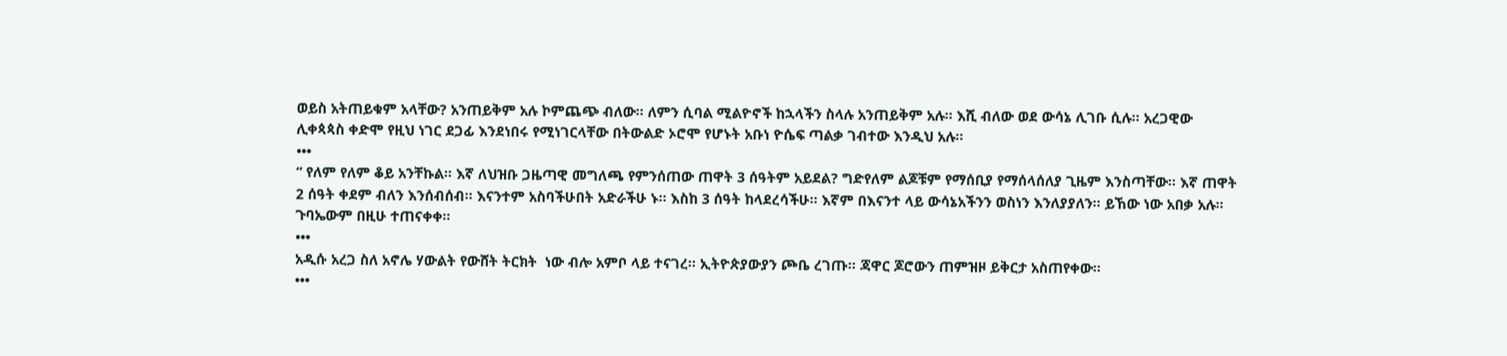ወይስ አትጠይቁም አላቸው? አንጠይቅም አሉ ኮምጨጭ ብለው። ለምን ሲባል ሚልዮኖች ከኋላችን ስላሉ አንጠይቅም አሉ። እሺ ብለው ወደ ውሳኔ ሊገቡ ሲሉ። አረጋዊው ሊቀጳጳስ ቀድሞ የዚህ ነገር ደጋፊ እንደነበሩ የሚነገርላቸው በትውልድ ኦሮሞ የሆኑት አቡነ ዮሴፍ ጣልቃ ገብተው እንዲህ አሉ።
•••
“ የለም የለም ቆይ አንቸኩል። እኛ ለህዝቡ ጋዜጣዊ መግለጫ የምንሰጠው ጠዋት 3 ሰዓትም አይደል? ግድየለም ልጆቹም የማሰቢያ የማሰላሰለያ ጊዜም እንስጣቸው። እኛ ጠዋት 2 ሰዓት ቀደም ብለን እንሰብሰብ። እናንተም አስባችሁበት አድራችሁ ኑ። እስከ 3 ሰዓት ከላደረሳችሁ። እኛም በእናንተ ላይ ውሳኔአችንን ወስነን እንለያያለን። ይኸው ነው አበቃ አሉ። ጉባኤውም በዚሁ ተጠናቀቀ።
•••
አዲሱ አረጋ ስለ አኖሌ ሃውልት የውሸት ትርክት  ነው ብሎ አምቦ ላይ ተናገረ። ኢትዮጵያውያን ጮቤ ረገጡ። ጃዋር ጆሮውን ጠምዝዞ ይቅርታ አስጠየቀው።
•••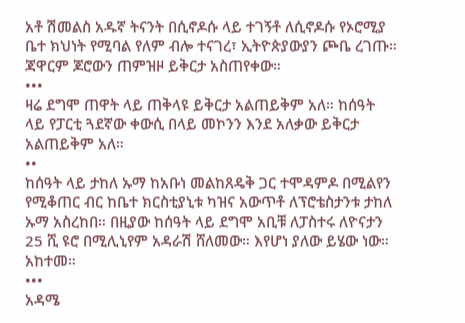አቶ ሽመልስ አዱኛ ትናንት በሲኖዶሱ ላይ ተገኝቶ ለሲኖዶሱ የኦሮሚያ ቤተ ክህነት የሚባል የለም ብሎ ተናገረ፣ ኢትዮጵያውያን ጮቤ ረገጡ። ጃዋርም ጆሮውን ጠምዝዞ ይቅርታ አስጠየቀው።
•••
ዛሬ ደግሞ ጠዋት ላይ ጠቅላዩ ይቅርታ አልጠይቅም አለ። ከሰዓት ላይ የፓርቲ ጓደኛው ቀውሲ በላይ መኮንን እንደ አለቃው ይቅርታ አልጠይቅም አለ።
••
ከሰዓት ላይ ታከለ ኡማ ከአቡነ መልከጸዴቅ ጋር ተሞዳምዶ በሚልየን የሚቆጠር ብር ከቤተ ክርስቲያኒቱ ካዝና አውጥቶ ለፕሮቴስታንቱ ታከለ ኡማ አስረከበ። በዚያው ከሰዓት ላይ ደግሞ አቢቹ ለፓስተሩ ለዮናታን 25 ሺ ዩሮ በሚሊኒየም አዳራሽ ሸለመው። እየሆነ ያለው ይሄው ነው። አከተመ።
•••
አዳሜ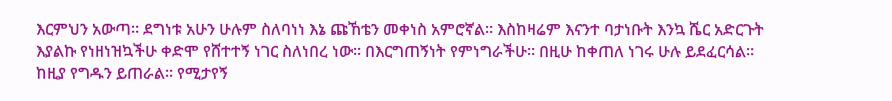እርምህን አውጣ። ደግነቱ አሁን ሁሉም ስለባነነ እኔ ጩኸቴን መቀነስ አምሮኛል። እስከዛሬም እናንተ ባታነቡት እንኳ ሼር አድርጉት እያልኩ የነዘነዝኳችሁ ቀድሞ የሸተተኝ ነገር ስለነበረ ነው። በእርግጠኝነት የምነግራችሁ። በዚሁ ከቀጠለ ነገሩ ሁሉ ይደፈርሳል። ከዚያ የግዱን ይጠራል። የሚታየኝ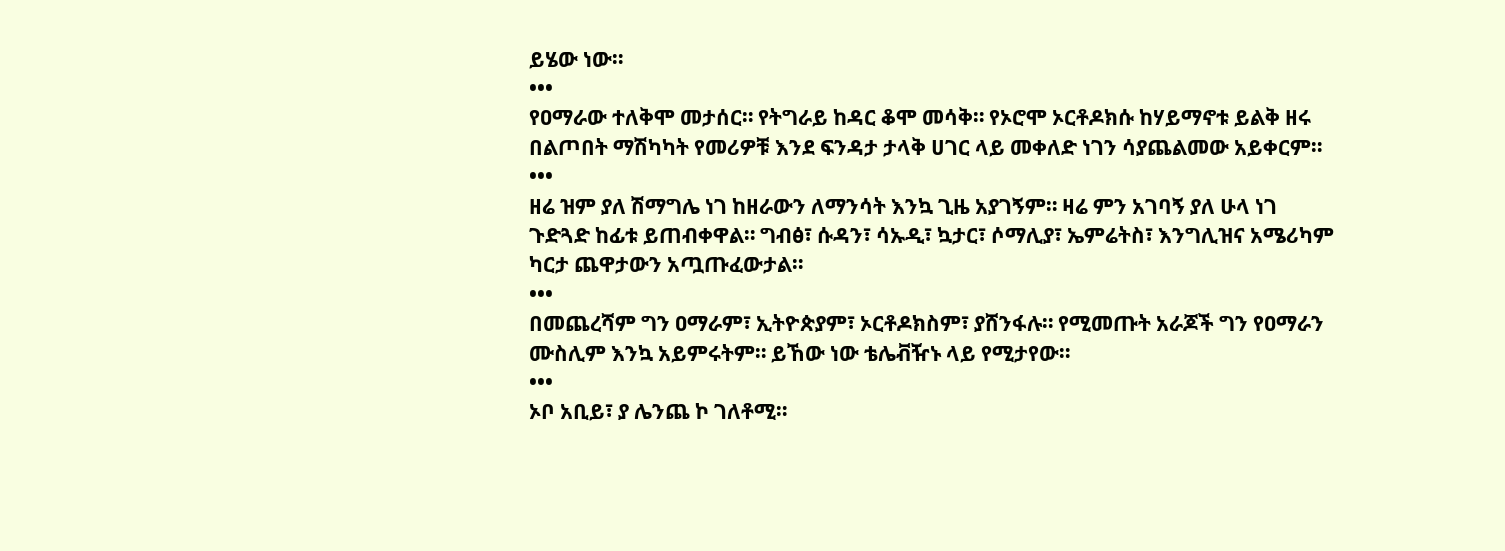ይሄው ነው።
•••
የዐማራው ተለቅሞ መታሰር። የትግራይ ከዳር ቆሞ መሳቅ። የኦሮሞ ኦርቶዶክሱ ከሃይማኖቱ ይልቅ ዘሩ በልጦበት ማሽካካት የመሪዎቹ እንደ ፍንዳታ ታላቅ ሀገር ላይ መቀለድ ነገን ሳያጨልመው አይቀርም።
•••
ዘሬ ዝም ያለ ሽማግሌ ነገ ከዘራውን ለማንሳት እንኳ ጊዜ አያገኝም። ዛሬ ምን አገባኝ ያለ ሁላ ነገ ጉድጓድ ከፊቱ ይጠብቀዋል። ግብፅ፣ ሱዳን፣ ሳኡዲ፣ ኳታር፣ ሶማሊያ፣ ኤምሬትስ፣ እንግሊዝና አሜሪካም ካርታ ጨዋታውን አጧጡፈውታል።
•••
በመጨረሻም ግን ዐማራም፣ ኢትዮጵያም፣ ኦርቶዶክስም፣ ያሸንፋሉ። የሚመጡት አራጆች ግን የዐማራን ሙስሊም እንኳ አይምሩትም። ይኸው ነው ቴሌቭዥኑ ላይ የሚታየው።
•••
ኦቦ አቢይ፣ ያ ሌንጨ ኮ ገለቶሚ።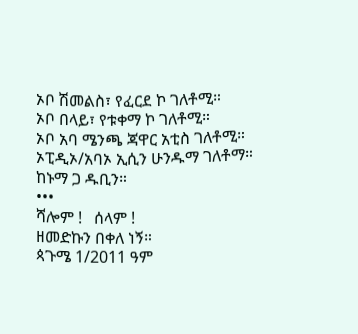ኦቦ ሽመልስ፣ የፈርደ ኮ ገለቶሚ።
ኦቦ በላይ፣ የቱቀማ ኮ ገለቶሚ።
ኦቦ አባ ሜንጫ ጃዋር አቲስ ገለቶሚ።
ኦፒዲኦ/አባኦ ኢሲን ሁንዱማ ገለቶማ። ከኑማ ጋ ዱቢን።
•••
ሻሎም !   ሰላም !
ዘመድኩን በቀለ ነኝ።
ጳጉሜ 1/2011 ዓም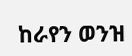ከራየን ወንዝ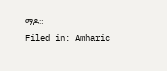ማዶ።
Filed in: Amharic